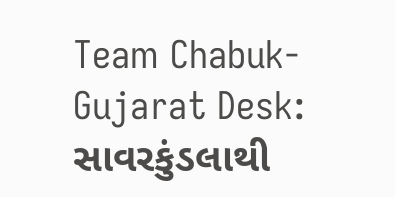Team Chabuk-Gujarat Desk: સાવરકુંડલાથી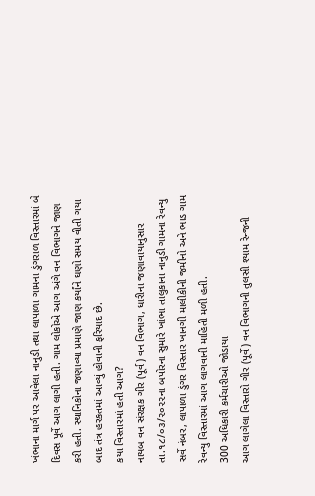ખંભાના માર્ગ પર આવેલા નાનુડી તથા લાપાળા ગામના ડુંગરાળ વિસ્તારમાં બે દિવસ પૂર્વે આગ લાગી હતી. ગામ લોકોએ આગ અંગે વન વિભાગને જાણ કરી હતી. સ્થાનિકોના જણાવ્યા પ્રમાણે જાણ કર્યાંને ઘણો સમય વીતી ગયા બાદ તંત્ર હરકતમાં આવ્યું હોવાની ફરિયાદ છે.
કયા વિસ્તારમાં હતી આગ?
નાયબ વન સંરક્ષક ગીર (પૂર્વ) વન વિભાગ, ધારીના જણાવાયાનુસાર તા.૧૮/૦૩/૨૦૨૨ના બપોરના સુમારે ખાંભા તાલુકાના નાનુડી ગામના રેવન્યુ સર્વે નંબર, લાપાળા ડુંગર વિસ્તાર ખાનગી માલીકીની જમીનો અને ભાડ ગામ રેવન્યુ વિસ્તારમાં આગ લાગવાની માહિતી મળી હતી.
300 અધિકારી કર્મચારીઓ જોડાયા
આગ લાગેલા વિસ્તારો ગીર (પૂર્વે) વન વિભાગની તુલસી શ્યામ રેન્જની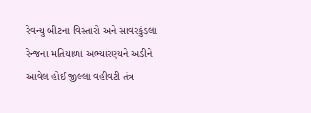રેવન્યુ બીટના વિસ્તારો અને સાવરકુંડલા રેન્જના મતિયાળા અભ્યારણ્યને અડીને આવેલ હોઈ જીલ્લા વહીવટી તંત્ર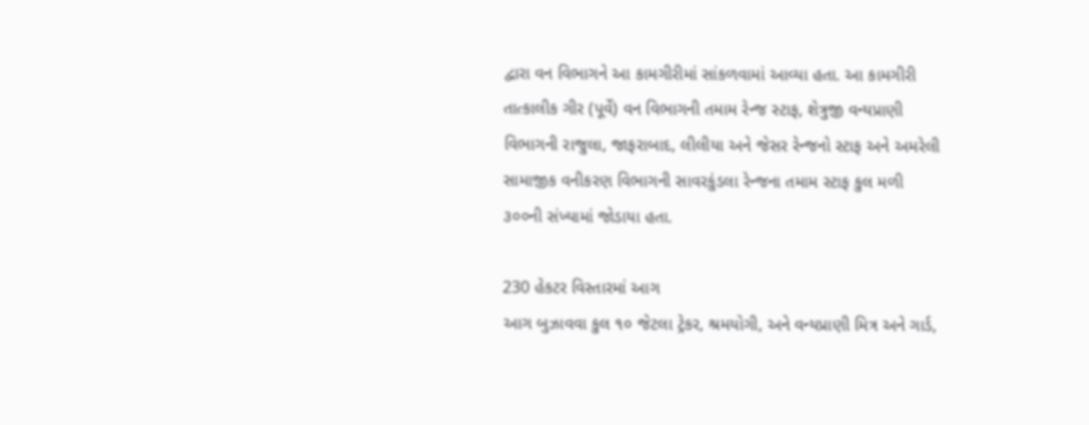દ્વારા વન વિભાગને આ કામગીરીમાં સાંકળવામાં આવ્યા હતા. આ કામગીરી તાત્કાલીક ગીર (પૂર્વે) વન વિભાગની તમામ રેન્જ સ્ટાફ, શેત્રુજી વન્યપ્રાણી વિભાગની રાજુલા, જાફરાબાદ, લીલીયા અને જેસર રેન્જનો સ્ટાફ અને અમરેલી સામાજીક વનીકરણ વિભાગની સાવરકુંડલા રેન્જના તમામ સ્ટાફ કુલ મળી ૩૦૦ની સંખ્યામાં જોડાયા હતા.

230 હેકટર વિસ્તારમાં આગ
આગ બુઝાવવા કુલ ૧૦ જેટલા ટ્રેકર, શ્રમયોગી, અને વન્યપ્રાણી મિત્ર અને ગાર્ડ,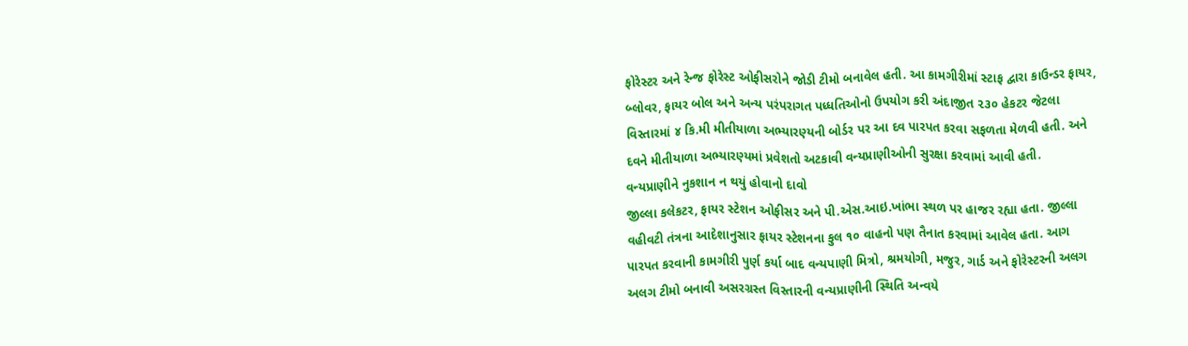ફોરેસ્ટર અને રેન્જ ફોરેસ્ટ ઓફીસરોને જોડી ટીમો બનાવેલ હતી. આ કામગીરીમાં સ્ટાફ દ્વારા કાઉન્ડર ફાયર, બ્લોવર, ફાયર બોલ અને અન્ય પરંપરાગત પધ્ધતિઓનો ઉપયોગ કરી અંદાજીત ૨૩૦ હેકટર જેટલા વિસ્તારમાં ૪ કિ.મી મીતીયાળા અભ્યારણ્યની બોર્ડર પર આ દવ પારપત કરવા સફળતા મેળવી હતી. અને દવને મીતીયાળા અભ્યારણ્યમાં પ્રવેશતો અટકાવી વન્યપ્રાણીઓની સુરક્ષા કરવામાં આવી હતી.
વન્યપ્રાણીને નુકશાન ન થયું હોવાનો દાવો
જીલ્લા કલેકટર, ફાયર સ્ટેશન ઓફીસર અને પી.એસ.આઇ.ખાંભા સ્થળ પર હાજર રહ્યા હતા. જીલ્લા વહીવટી તંત્રના આદેશાનુસાર ફાયર સ્ટેશનના કુલ ૧૦ વાહનો પણ તૈનાત કરવામાં આવેલ હતા. આગ પારપત કરવાની કામગીરી પુર્ણ કર્યા બાદ વન્યપાણી મિત્રો, શ્રમયોગી, મજુર, ગાર્ડ અને ફોરેસ્ટરની અલગ અલગ ટીમો બનાવી અસરગ્રસ્ત વિસ્તારની વન્યપ્રાણીની સ્થિતિ અન્વયે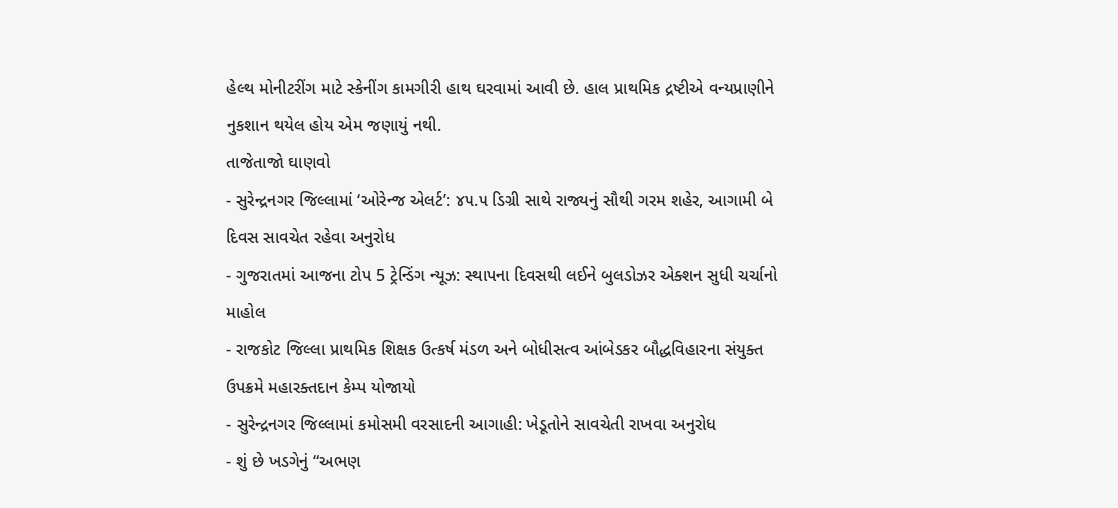હેલ્થ મોનીટરીંગ માટે સ્કેનીંગ કામગીરી હાથ ઘરવામાં આવી છે. હાલ પ્રાથમિક દ્રષ્ટીએ વન્યપ્રાણીને નુકશાન થયેલ હોય એમ જણાયું નથી.
તાજેતાજો ઘાણવો
- સુરેન્દ્રનગર જિલ્લામાં ‘ઓરેન્જ એલર્ટ’: ૪૫.૫ ડિગ્રી સાથે રાજ્યનું સૌથી ગરમ શહેર, આગામી બે દિવસ સાવચેત રહેવા અનુરોધ
- ગુજરાતમાં આજના ટોપ 5 ટ્રેન્ડિંગ ન્યૂઝ: સ્થાપના દિવસથી લઈને બુલડોઝર એક્શન સુધી ચર્ચાનો માહોલ
- રાજકોટ જિલ્લા પ્રાથમિક શિક્ષક ઉત્કર્ષ મંડળ અને બોધીસત્વ આંબેડકર બૌદ્ધવિહારના સંયુક્ત ઉપક્રમે મહારક્તદાન કેમ્પ યોજાયો
- સુરેન્દ્રનગર જિલ્લામાં કમોસમી વરસાદની આગાહી: ખેડૂતોને સાવચેતી રાખવા અનુરોધ
- શું છે ખડગેનું “અભણ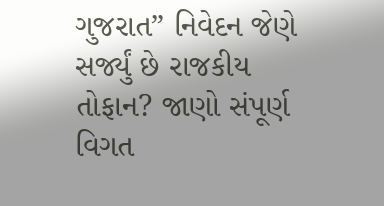ગુજરાત” નિવેદન જેણે સર્જ્યું છે રાજકીય તોફાન? જાણો સંપૂર્ણ વિગત